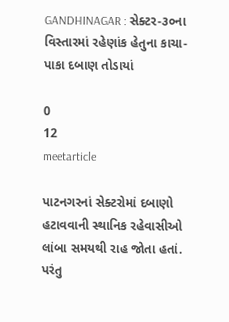GANDHINAGAR : સેક્ટર-૩૦ના વિસ્તારમાં રહેણાંક હેતુના કાચા-પાકા દબાણ તોડાયાં

0
12
meetarticle

પાટનગરનાં સેક્ટરોમાં દબાણો હટાવવાની સ્થાનિક રહેવાસીઓ લાંબા સમયથી રાહ જોતા હતાં. પરંતુ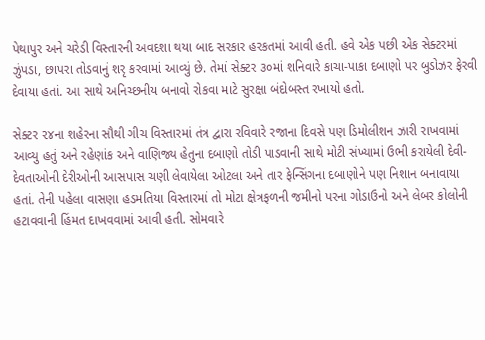પેથાપુર અને ચરેડી વિસ્તારની અવદશા થયા બાદ સરકાર હરકતમાં આવી હતી. હવે એક પછી એક સેક્ટરમાં ઝુંપડા, છાપરા તોડવાનું શરૃ કરવામાં આવ્યું છે. તેમાં સેક્ટર ૩૦માં શનિવારે કાચા-પાકા દબાણો પર બુડોઝર ફેરવી દેવાયા હતાં. આ સાથે અનિચ્છનીય બનાવો રોકવા માટે સુરક્ષા બંદોબસ્ત રખાયો હતો.

સેક્ટર ૨૪ના શહેરના સૌથી ગીચ વિસ્તારમાં તંત્ર દ્વારા રવિવારે રજાના દિવસે પણ ડિમોલીશન ઝારી રાખવામાં આવ્યુ હતું અને રહેણાંક અને વાણિજ્ય હેતુના દબાણો તોડી પાડવાની સાથે મોટી સંખ્યામાં ઉભી કરાયેલી દેવી-દેવતાઓની દેરીઓની આસપાસ ચણી લેવાયેલા ઓટલા અને તાર ફેન્સિંગના દબાણોને પણ નિશાન બનાવાયા હતાં. તેની પહેલા વાસણા હડમતિયા વિસ્તારમાં તો મોટા ક્ષેત્રફળની જમીનો પરના ગોડાઉનો અને લેબર કોલોની હટાવવાની હિંમત દાખવવામાં આવી હતી. સોમવારે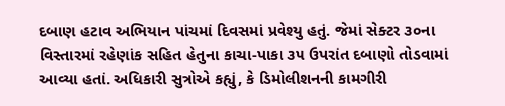દબાણ હટાવ અભિયાન પાંચમાં દિવસમાં પ્રવેશ્યુ હતું. જેમાં સેક્ટર ૩૦ના વિસ્તારમાં રહેણાંક સહિત હેતુના કાચા-પાકા ૩૫ ઉપરાંત દબાણો તોડવામાં આવ્યા હતાં. અધિકારી સુત્રોએ કહ્યું, કે ડિમોલીશનની કામગીરી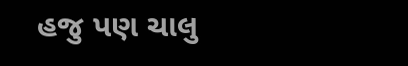હજુ પણ ચાલુ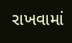રાખવામાં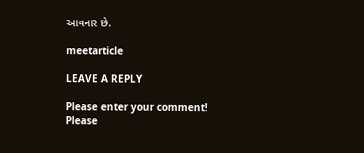આવનાર છે.

meetarticle

LEAVE A REPLY

Please enter your comment!
Please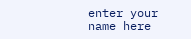enter your name here